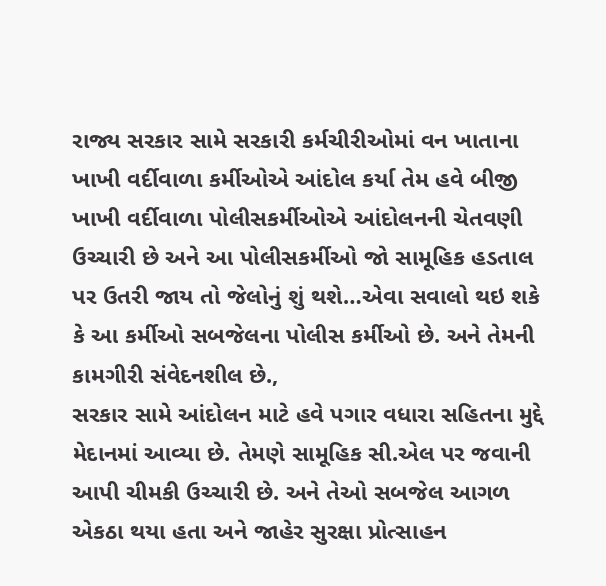રાજ્ય સરકાર સામે સરકારી કર્મચીરીઓમાં વન ખાતાના ખાખી વર્દીવાળા કર્મીઓએ આંદોલ કર્યા તેમ હવે બીજી ખાખી વર્દીવાળા પોલીસકર્મીઓએ આંદોલનની ચેતવણી ઉચ્ચારી છે અને આ પોલીસકર્મીઓ જો સામૂહિક હડતાલ પર ઉતરી જાય તો જેલોનું શું થશે…એવા સવાલો થઇ શકે કે આ કર્મીઓ સબજેલના પોલીસ કર્મીઓ છે. અને તેમની કામગીરી સંવેદનશીલ છે.,
સરકાર સામે આંદોલન માટે હવે પગાર વધારા સહિતના મુદ્દે મેદાનમાં આવ્યા છે. તેમણે સામૂહિક સી.એલ પર જવાની આપી ચીમકી ઉચ્ચારી છે. અને તેઓ સબજેલ આગળ એકઠા થયા હતા અને જાહેર સુરક્ષા પ્રોત્સાહન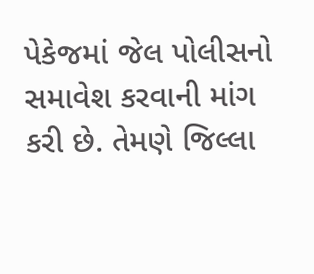પેકેજમાં જેલ પોલીસનો સમાવેશ કરવાની માંગ કરી છે. તેમણે જિલ્લા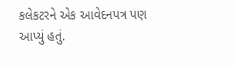કલેકટરને એક આવેદનપત્ર પણ આપ્યું હતું.